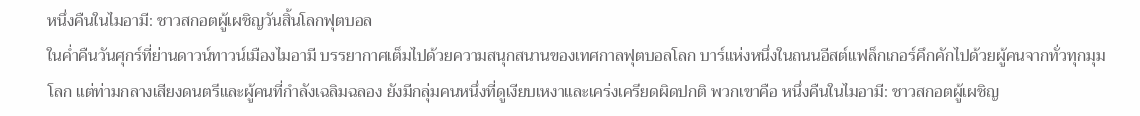หนึ่งคืนในไมอามี: ชาวสกอตผู้เผชิญวันสิ้นโลกฟุตบอล
ในค่ำคืนวันศุกร์ที่ย่านดาวน์ทาวน์เมืองไมอามี บรรยากาศเต็มไปด้วยความสนุกสนานของเทศกาลฟุตบอลโลก บาร์แห่งหนึ่งในถนนอีสต์แฟล็กเกอร์คึกคักไปด้วยผู้คนจากทั่วทุกมุมโลก แต่ท่ามกลางเสียงดนตรีและผู้คนที่กำลังเฉลิมฉลอง ยังมีกลุ่มคนหนึ่งที่ดูเงียบเหงาและเคร่งเครียดผิดปกติ พวกเขาคือ หนึ่งคืนในไมอามี: ชาวสกอตผู้เผชิญ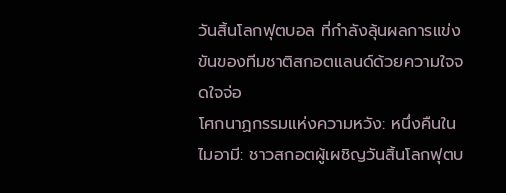วันสิ้นโลกฟุตบอล ที่กำลังลุ้นผลการแข่งขันของทีมชาติสกอตแลนด์ด้วยความใจจดใจจ่อ
โศกนาฏกรรมแห่งความหวัง: หนึ่งคืนในไมอามี: ชาวสกอตผู้เผชิญวันสิ้นโลกฟุตบ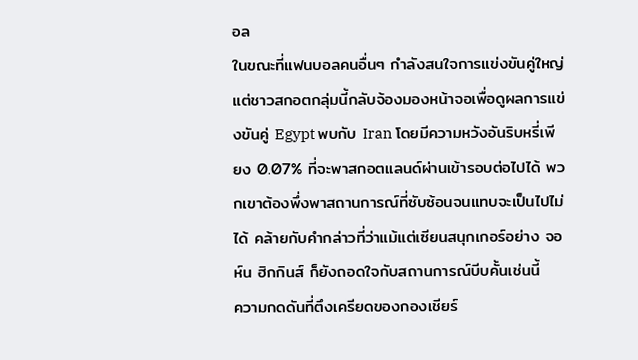อล
ในขณะที่แฟนบอลคนอื่นๆ กำลังสนใจการแข่งขันคู่ใหญ่ แต่ชาวสกอตกลุ่มนี้กลับจ้องมองหน้าจอเพื่อดูผลการแข่งขันคู่ Egypt พบกับ Iran โดยมีความหวังอันริบหรี่เพียง 0.07% ที่จะพาสกอตแลนด์ผ่านเข้ารอบต่อไปได้ พวกเขาต้องพึ่งพาสถานการณ์ที่ซับซ้อนจนแทบจะเป็นไปไม่ได้ คล้ายกับคำกล่าวที่ว่าแม้แต่เซียนสนุกเกอร์อย่าง จอห์น ฮิกกินส์ ก็ยังถอดใจกับสถานการณ์บีบคั้นเช่นนี้
ความกดดันที่ตึงเครียดของกองเชียร์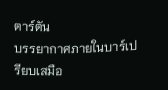ตาร์ตัน
บรรยากาศภายในบาร์เปรียบเสมือ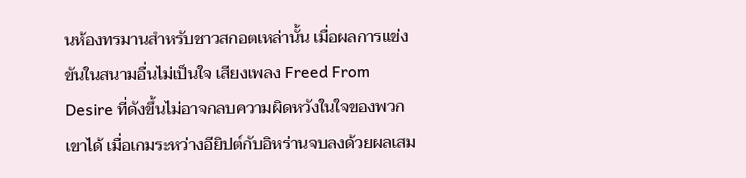นห้องทรมานสำหรับชาวสกอตเหล่านั้น เมื่อผลการแข่งขันในสนามอื่นไม่เป็นใจ เสียงเพลง Freed From Desire ที่ดังขึ้นไม่อาจกลบความผิดหวังในใจของพวกเขาได้ เมื่อเกมระหว่างอียิปต์กับอิหร่านจบลงด้วยผลเสม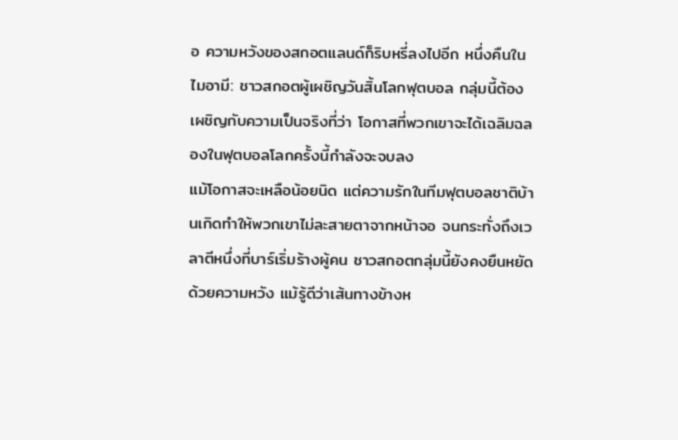อ ความหวังของสกอตแลนด์ก็ริบหรี่ลงไปอีก หนึ่งคืนในไมอามี: ชาวสกอตผู้เผชิญวันสิ้นโลกฟุตบอล กลุ่มนี้ต้องเผชิญกับความเป็นจริงที่ว่า โอกาสที่พวกเขาจะได้เฉลิมฉลองในฟุตบอลโลกครั้งนี้กำลังจะจบลง
แม้โอกาสจะเหลือน้อยนิด แต่ความรักในทีมฟุตบอลชาติบ้านเกิดทำให้พวกเขาไม่ละสายตาจากหน้าจอ จนกระทั่งถึงเวลาตีหนึ่งที่บาร์เริ่มร้างผู้คน ชาวสกอตกลุ่มนี้ยังคงยืนหยัดด้วยความหวัง แม้รู้ดีว่าเส้นทางข้างห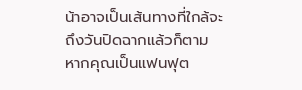น้าอาจเป็นเส้นทางที่ใกล้จะถึงวันปิดฉากแล้วก็ตาม
หากคุณเป็นแฟนฟุต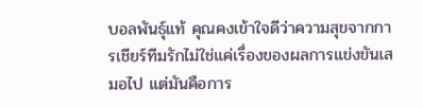บอลพันธุ์แท้ คุณคงเข้าใจดีว่าความสุขจากการเชียร์ทีมรักไม่ใช่แค่เรื่องของผลการแข่งขันเสมอไป แต่มันคือการ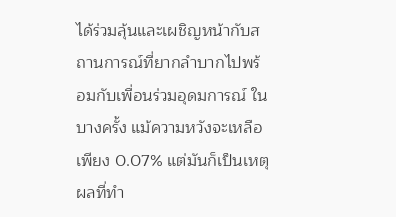ได้ร่วมลุ้นและเผชิญหน้ากับสถานการณ์ที่ยากลำบากไปพร้อมกับเพื่อนร่วมอุดมการณ์ ในบางครั้ง แม้ความหวังจะเหลือเพียง 0.07% แต่มันก็เป็นเหตุผลที่ทำ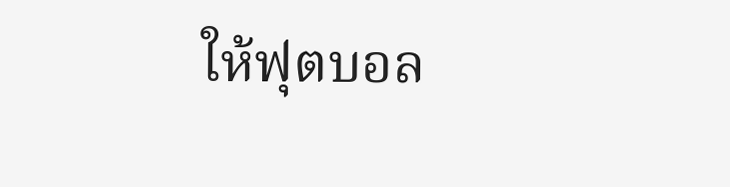ให้ฟุตบอล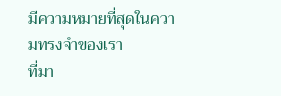มีความหมายที่สุดในความทรงจำของเรา
ที่มา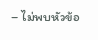– ไม่พบหัวข้อ